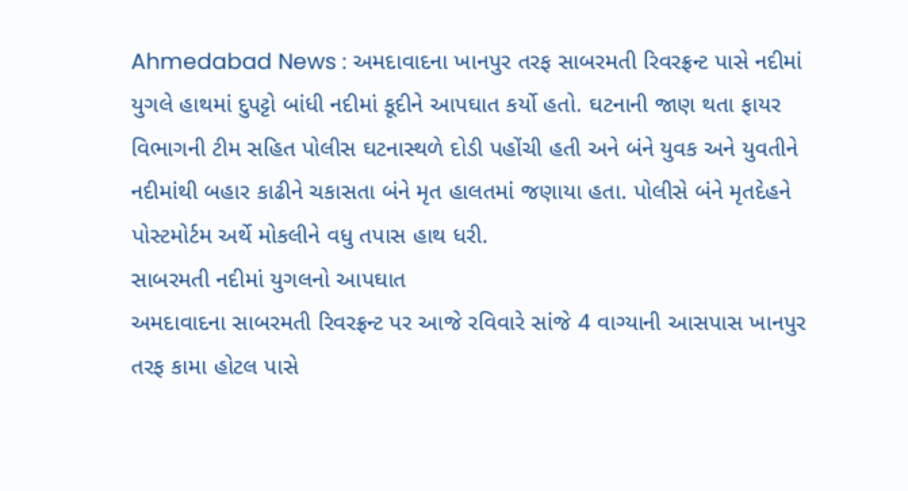Ahmedabad News : અમદાવાદના ખાનપુર તરફ સાબરમતી રિવરફ્રન્ટ પાસે નદીમાં યુગલે હાથમાં દુપટ્ટો બાંધી નદીમાં કૂદીને આપઘાત કર્યો હતો. ઘટનાની જાણ થતા ફાયર વિભાગની ટીમ સહિત પોલીસ ઘટનાસ્થળે દોડી પહોંચી હતી અને બંને યુવક અને યુવતીને નદીમાંથી બહાર કાઢીને ચકાસતા બંને મૃત હાલતમાં જણાયા હતા. પોલીસે બંને મૃતદેહને પોસ્ટમોર્ટમ અર્થે મોકલીને વધુ તપાસ હાથ ધરી.
સાબરમતી નદીમાં યુગલનો આપઘાત
અમદાવાદના સાબરમતી રિવરફ્રન્ટ પર આજે રવિવારે સાંજે 4 વાગ્યાની આસપાસ ખાનપુર તરફ કામા હોટલ પાસે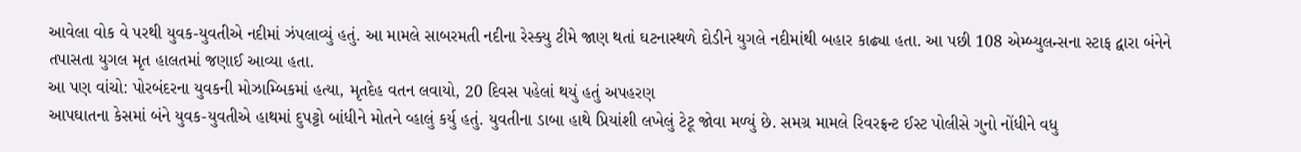આવેલા વોક વે પરથી યુવક-યુવતીએ નદીમાં ઝંપલાવ્યું હતું. આ મામલે સાબરમતી નદીના રેસ્ક્યુ ટીમે જાણ થતાં ઘટનાસ્થળે દોડીને યુગલે નદીમાંથી બહાર કાઢ્યા હતા. આ પછી 108 એમ્બ્યુલન્સના સ્ટાફ દ્વારા બંનેને તપાસતા યુગલ મૃત હાલતમાં જણાઈ આવ્યા હતા.
આ પણ વાંચો: પોરબંદરના યુવકની મોઝામ્બિકમાં હત્યા, મૃતદેહ વતન લવાયો, 20 દિવસ પહેલાં થયું હતું અપહરણ
આપઘાતના કેસમાં બંને યુવક-યુવતીએ હાથમાં દુપટ્ટો બાંધીને મોતને વ્હાલું કર્યુ હતું. યુવતીના ડાબા હાથે પ્રિયાંશી લખેલું ટેટૂ જોવા મળ્યું છે. સમગ્ર મામલે રિવરફ્રન્ટ ઈસ્ટ પોલીસે ગુનો નોંધીને વધુ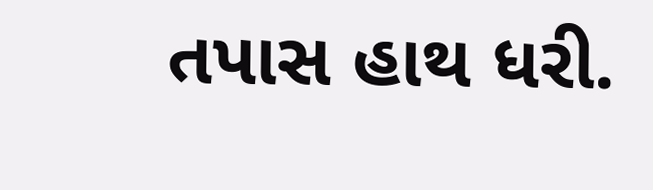તપાસ હાથ ધરી.